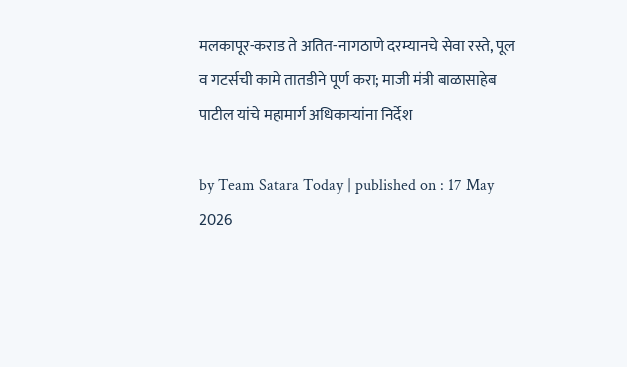मलकापूर-कराड ते अतित-नागठाणे दरम्यानचे सेवा रस्ते, पूल व गटर्सची कामे तातडीने पूर्ण करा; माजी मंत्री बाळासाहेब पाटील यांचे महामार्ग अधिकाऱ्यांना निर्देश

by Team Satara Today | published on : 17 May 2026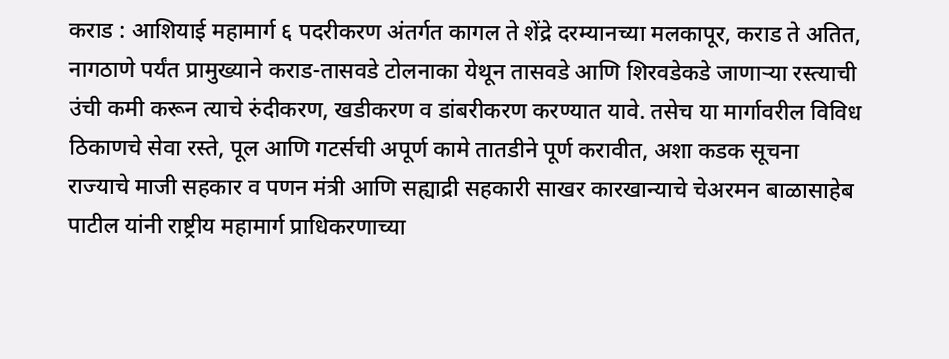कराड : आशियाई महामार्ग ६ पदरीकरण अंतर्गत कागल ते शेंद्रे दरम्यानच्या मलकापूर, कराड ते अतित, नागठाणे पर्यंत प्रामुख्याने कराड-तासवडे टोलनाका येथून तासवडे आणि शिरवडेकडे जाणाऱ्या रस्त्याची उंची कमी करून त्याचे रुंदीकरण, खडीकरण व डांबरीकरण करण्यात यावे. तसेच या मार्गावरील विविध ठिकाणचे सेवा रस्ते, पूल आणि गटर्सची अपूर्ण कामे तातडीने पूर्ण करावीत, अशा कडक सूचना राज्याचे माजी सहकार व पणन मंत्री आणि सह्याद्री सहकारी साखर कारखान्याचे चेअरमन बाळासाहेब पाटील यांनी राष्ट्रीय महामार्ग प्राधिकरणाच्या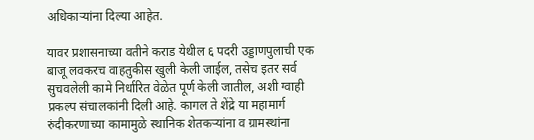अधिकाऱ्यांना दिल्या आहेत.

यावर प्रशासनाच्या वतीने कराड येथील ६ पदरी उड्डाणपुलाची एक बाजू लवकरच वाहतुकीस खुली केली जाईल, तसेच इतर सर्व सुचवलेली कामे निर्धारित वेळेत पूर्ण केली जातील, अशी ग्वाही प्रकल्प संचालकांनी दिली आहे. कागल ते शेंद्रे या महामार्ग रुंदीकरणाच्या कामामुळे स्थानिक शेतकऱ्यांना व ग्रामस्थांना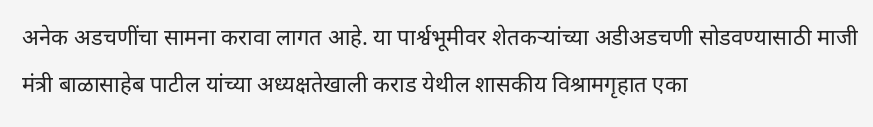अनेक अडचणींचा सामना करावा लागत आहे. या पार्श्वभूमीवर शेतकऱ्यांच्या अडीअडचणी सोडवण्यासाठी माजी मंत्री बाळासाहेब पाटील यांच्या अध्यक्षतेखाली कराड येथील शासकीय विश्रामगृहात एका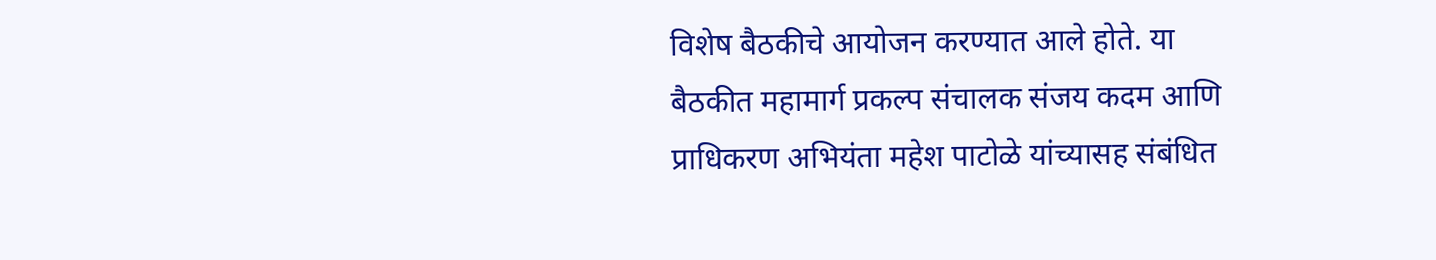विशेष बैठकीचे आयोजन करण्यात आले होते. या बैठकीत महामार्ग प्रकल्प संचालक संजय कदम आणि प्राधिकरण अभियंता महेश पाटोळे यांच्यासह संबंधित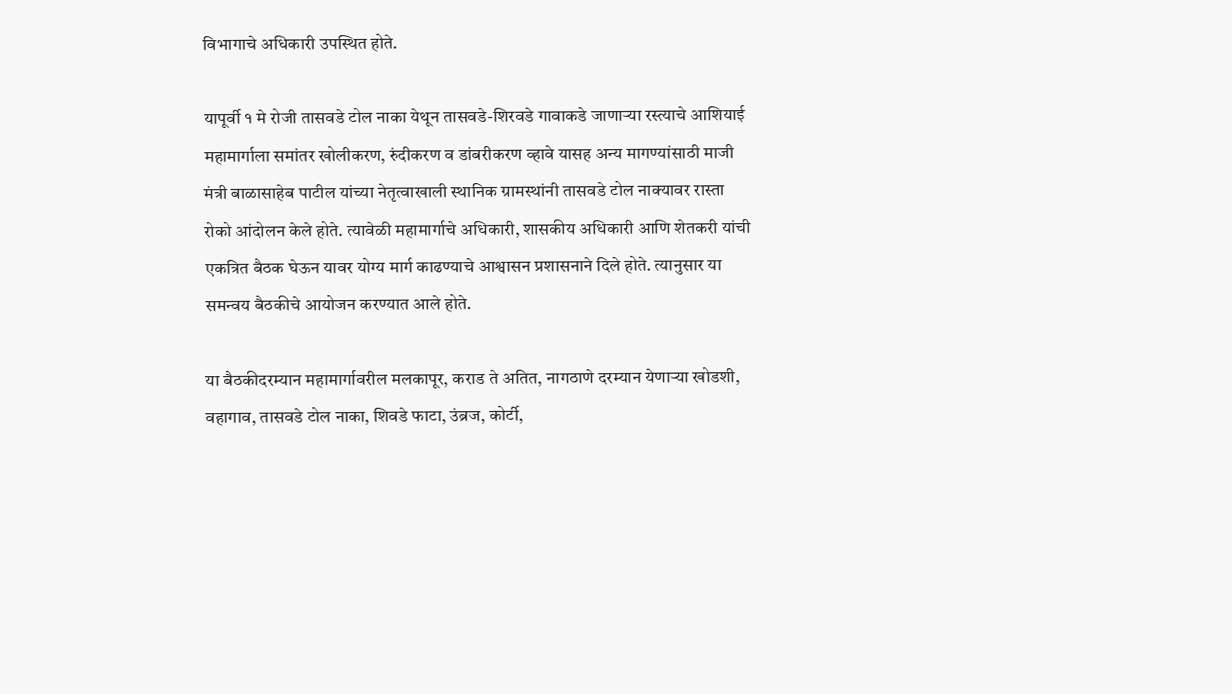विभागाचे अधिकारी उपस्थित होते.

यापूर्वी १ मे रोजी तासवडे टोल नाका येथून तासवडे-शिरवडे गावाकडे जाणाऱ्या रस्त्याचे आशियाई महामार्गाला समांतर खोलीकरण, रुंदीकरण व डांबरीकरण व्हावे यासह अन्य मागण्यांसाठी माजी मंत्री बाळासाहेब पाटील यांच्या नेतृत्वाखाली स्थानिक ग्रामस्थांनी तासवडे टोल नाक्यावर रास्ता रोको आंदोलन केले होते. त्यावेळी महामार्गाचे अधिकारी, शासकीय अधिकारी आणि शेतकरी यांची एकत्रित बैठक घेऊन यावर योग्य मार्ग काढण्याचे आश्वासन प्रशासनाने दिले होते. त्यानुसार या समन्वय बैठकीचे आयोजन करण्यात आले होते.

या बैठकीदरम्यान महामार्गावरील मलकापूर, कराड ते अतित, नागठाणे दरम्यान येणाऱ्या खोडशी, वहागाव, तासवडे टोल नाका, शिवडे फाटा, उंब्रज, कोर्टी,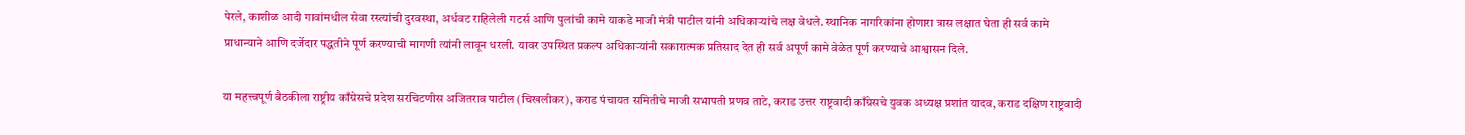पेरले, काशीळ आदी गावांमधील सेवा रस्त्यांची दुरवस्था, अर्धवट राहिलेली गटर्स आणि पुलांची कामे याकडे माजी मंत्री पाटील यांनी अधिकाऱ्यांचे लक्ष वेधले. स्थानिक नागरिकांना होणारा त्रास लक्षात घेता ही सर्व कामे प्राधान्याने आणि दर्जेदार पद्धतीने पूर्ण करण्याची मागणी त्यांनी लावून धरली. यावर उपस्थित प्रकल्प अधिकाऱ्यांनी सकारात्मक प्रतिसाद देत ही सर्व अपूर्ण कामे वेळेत पूर्ण करण्याचे आश्वासन दिले.

या महत्त्वपूर्ण बैठकीला राष्ट्रीय काँग्रेसचे प्रदेश सरचिटणीस अजितराव पाटील (चिखलीकर), कराड पंचायत समितीचे माजी सभापती प्रणव ताटे, कराड उत्तर राष्ट्रवादी काँग्रेसचे युवक अध्यक्ष प्रशांत यादव, कराड दक्षिण राष्ट्रवादी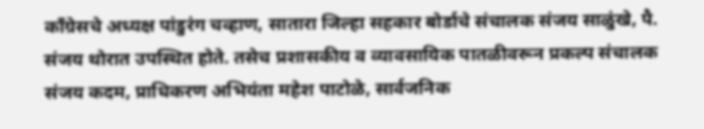काँग्रेसचे अध्यक्ष पांडुरंग चव्हाण, सातारा जिल्हा सहकार बोर्डाचे संचालक संजय साळुंखे, पै. संजय थोरात उपस्थित होते. तसेच प्रशासकीय व व्यावसायिक पातळीवरून प्रकल्प संचालक संजय कदम, प्राधिकरण अभियंता महेश पाटोळे, सार्वजनिक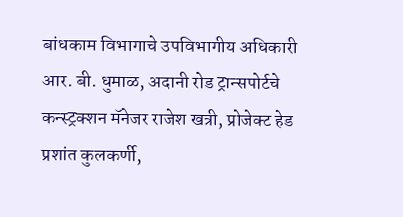बांधकाम विभागाचे उपविभागीय अधिकारी आर. बी. धुमाळ, अदानी रोड ट्रान्सपोर्टचे कन्स्ट्रक्शन मॅनेजर राजेश खत्री, प्रोजेक्ट हेड प्रशांत कुलकर्णी,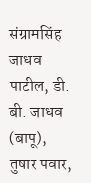संग्रामसिंह जाधव पाटील, डी. बी. जाधव (बापू), तुषार पवार,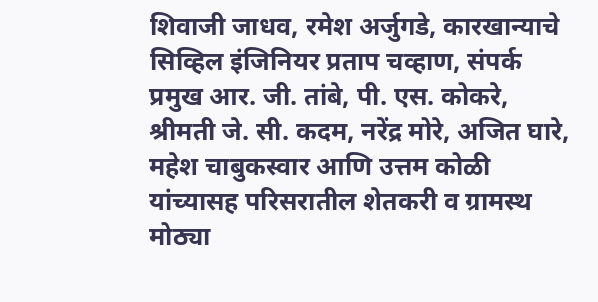शिवाजी जाधव, रमेश अर्जुगडे, कारखान्याचे सिव्हिल इंजिनियर प्रताप चव्हाण, संपर्क प्रमुख आर. जी. तांबे, पी. एस. कोकरे, श्रीमती जे. सी. कदम, नरेंद्र मोरे, अजित घारे, महेश चाबुकस्वार आणि उत्तम कोळी यांच्यासह परिसरातील शेतकरी व ग्रामस्थ मोठ्या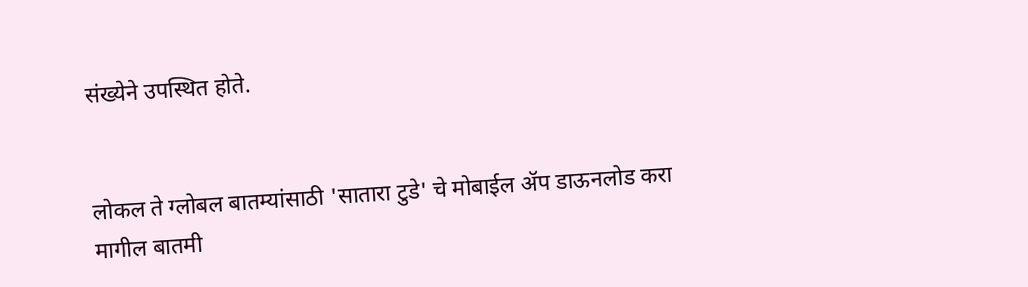संख्येने उपस्थित होते.


लोकल ते ग्लोबल बातम्यांसाठी 'सातारा टुडे' चे मोबाईल ॲप डाऊनलोड करा
मागील बातमी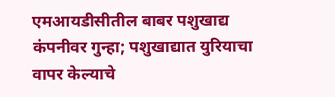एमआयडीसीतील बाबर पशुखाद्य कंपनीवर गुन्हा; पशुखाद्यात युरियाचा वापर केल्याचे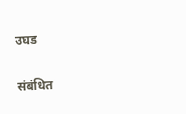उघड

संबंधित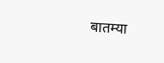बातम्या